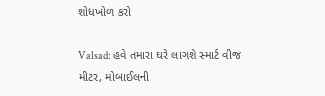શોધખોળ કરો

Valsad: હવે તમારા ઘરે લાગશે સ્માર્ટ વીજ મીટર, મોબાઈલની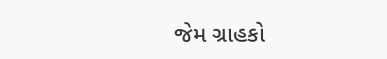જેમ ગ્રાહકો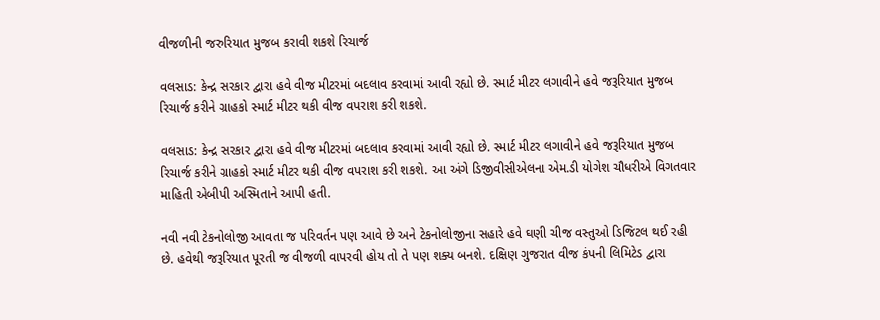વીજળીની જરુરિયાત મુજબ કરાવી શકશે રિચાર્જ

વલસાડ: કેન્દ્ર સરકાર દ્વારા હવે વીજ મીટરમાં બદલાવ કરવામાં આવી રહ્યો છે. સ્માર્ટ મીટર લગાવીને હવે જરૂરિયાત મુજબ રિચાર્જ કરીને ગ્રાહકો સ્માર્ટ મીટર થકી વીજ વપરાશ કરી શકશે.

વલસાડ: કેન્દ્ર સરકાર દ્વારા હવે વીજ મીટરમાં બદલાવ કરવામાં આવી રહ્યો છે. સ્માર્ટ મીટર લગાવીને હવે જરૂરિયાત મુજબ રિચાર્જ કરીને ગ્રાહકો સ્માર્ટ મીટર થકી વીજ વપરાશ કરી શકશે. આ અંગે ડિજીવીસીએલના એમ.ડી યોગેશ ચૌધરીએ વિગતવાર માહિતી એબીપી અસ્મિતાને આપી હતી.

નવી નવી ટેકનોલોજી આવતા જ પરિવર્તન પણ આવે છે અને ટેકનોલોજીના સહારે હવે ઘણી ચીજ વસ્તુઓ ડિજિટલ થઈ રહી છે. હવેથી જરૂરિયાત પૂરતી જ વીજળી વાપરવી હોય તો તે પણ શક્ય બનશે. દક્ષિણ ગુજરાત વીજ કંપની લિમિટેડ દ્વારા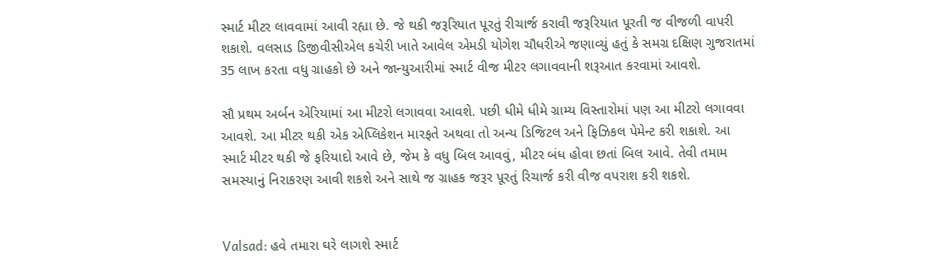સ્માર્ટ મીટર લાવવામાં આવી રહ્યા છે. જે થકી જરૂરિયાત પૂરતું રીચાર્જ કરાવી જરૂરિયાત પૂરતી જ વીજળી વાપરી શકાશે. વલસાડ ડિજીવીસીએલ કચેરી ખાતે આવેલ એમડી યોગેશ ચૌધરીએ જણાવ્યું હતું કે સમગ્ર દક્ષિણ ગુજરાતમાં 35 લાખ કરતા વધુ ગ્રાહકો છે અને જાન્યુઆરીમાં સ્માર્ટ વીજ મીટર લગાવવાની શરૂઆત કરવામાં આવશે.

સૌ પ્રથમ અર્બન એરિયામાં આ મીટરો લગાવવા આવશે. પછી ધીમે ધીમે ગ્રામ્ય વિસ્તારોમાં પણ આ મીટરો લગાવવા આવશે. આ મીટર થકી એક એપ્લિકેશન મારફતે અથવા તો અન્ય ડિજિટલ અને ફિઝિકલ પેમેન્ટ કરી શકાશે. આ સ્માર્ટ મીટર થકી જે ફરિયાદો આવે છે, જેમ કે વધુ બિલ આવવું, મીટર બંધ હોવા છતાં બિલ આવે. તેવી તમામ સમસ્યાનું નિરાકરણ આવી શકશે અને સાથે જ ગ્રાહક જરૂર પૂરતું રિચાર્જ કરી વીજ વપરાશ કરી શકશે.


Valsad: હવે તમારા ઘરે લાગશે સ્માર્ટ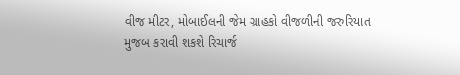વીજ મીટર, મોબાઈલની જેમ ગ્રાહકો વીજળીની જરુરિયાત મુજબ કરાવી શકશે રિચાર્જ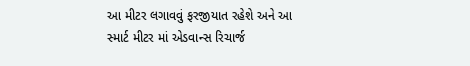આ મીટર લગાવવું ફરજીયાત રહેશે અને આ સ્માર્ટ મીટર માં એડવાન્સ રિચાર્જ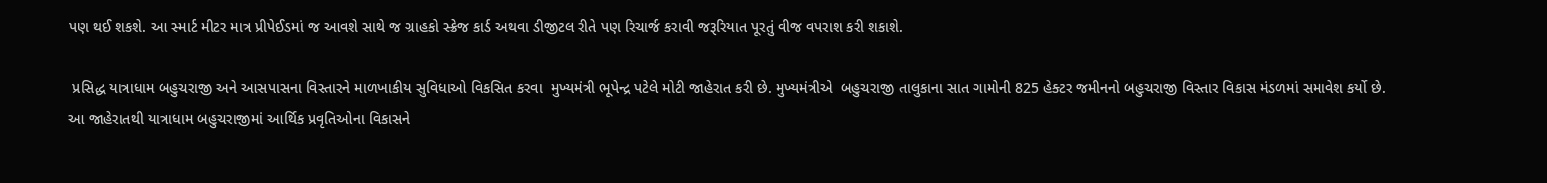પણ થઈ શકશે. આ સ્માર્ટ મીટર માત્ર પ્રીપેઈડમાં જ આવશે સાથે જ ગ્રાહકો સ્ક્રેજ કાર્ડ અથવા ડીજીટલ રીતે પણ રિચાર્જ કરાવી જરૂરિયાત પૂરતું વીજ વપરાશ કરી શકાશે.

 પ્રસિદ્ધ યાત્રાધામ બહુચરાજી અને આસપાસના વિસ્તારને માળખાકીય સુવિધાઓ વિકસિત કરવા  મુખ્યમંત્રી ભૂપેન્દ્ર પટેલે મોટી જાહેરાત કરી છે. મુખ્યમંત્રીએ  બહુચરાજી તાલુકાના સાત ગામોની 825 હેક્ટર જમીનનો બહુચરાજી વિસ્તાર વિકાસ મંડળમાં સમાવેશ કર્યો છે. આ જાહેરાતથી યાત્રાધામ બહુચરાજીમાં આર્થિક પ્રવૃતિઓના વિકાસને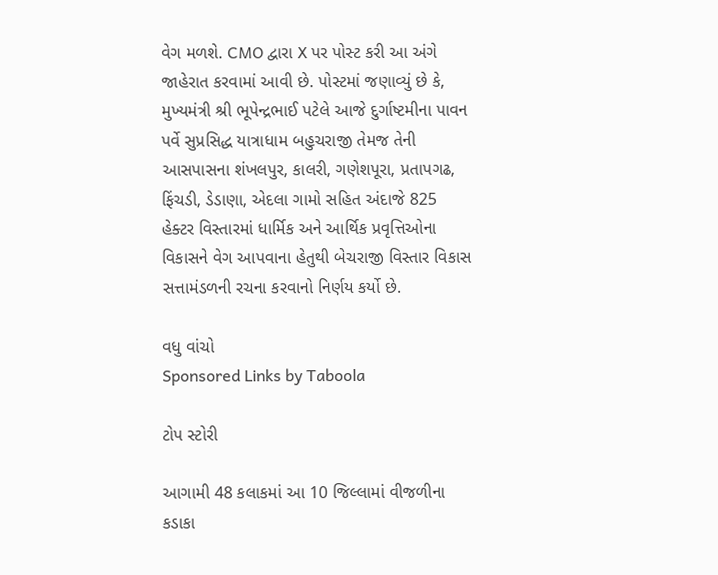વેગ મળશે. CMO દ્વારા X પર પોસ્ટ કરી આ અંગે જાહેરાત કરવામાં આવી છે. પોસ્ટમાં જણાવ્યું છે કે,  મુખ્યમંત્રી શ્રી ભૂપેન્દ્રભાઈ પટેલે આજે દુર્ગાષ્ટમીના પાવન પર્વે સુપ્રસિદ્ધ યાત્રાધામ બહુચરાજી તેમજ તેની આસપાસના શંખલપુર, કાલરી, ગણેશપૂરા, પ્રતાપગઢ, ફિંચડી, ડેડાણા, એદલા ગામો સહિત અંદાજે 825 હેક્ટર વિસ્તારમાં ધાર્મિક અને આર્થિક પ્રવૃત્તિઓના વિકાસને વેગ આપવાના હેતુથી બેચરાજી વિસ્તાર વિકાસ સત્તામંડળની રચના કરવાનો નિર્ણય કર્યો છે.

વધુ વાંચો
Sponsored Links by Taboola

ટોપ સ્ટોરી

આગામી 48 કલાકમાં આ 10 જિલ્લામાં વીજળીના કડાકા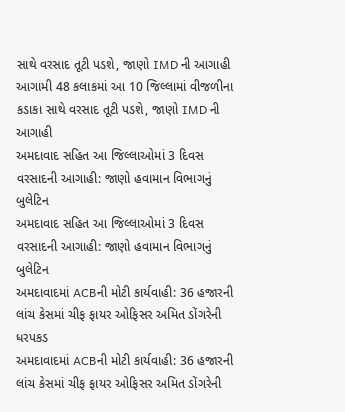સાથે વરસાદ તૂટી પડશે, જાણો IMD ની આગાહી
આગામી 48 કલાકમાં આ 10 જિલ્લામાં વીજળીના કડાકા સાથે વરસાદ તૂટી પડશે, જાણો IMD ની આગાહી
અમદાવાદ સહિત આ જિલ્લાઓમાં 3 દિવસ વરસાદની આગાહી: જાણો હવામાન વિભાગનું બુલેટિન
અમદાવાદ સહિત આ જિલ્લાઓમાં 3 દિવસ વરસાદની આગાહી: જાણો હવામાન વિભાગનું બુલેટિન
અમદાવાદમાં ACBની મોટી કાર્યવાહી: 36 હજારની લાંચ કેસમાં ચીફ ફાયર ઓફિસર અમિત ડોંગરેની ધરપકડ
અમદાવાદમાં ACBની મોટી કાર્યવાહી: 36 હજારની લાંચ કેસમાં ચીફ ફાયર ઓફિસર અમિત ડોંગરેની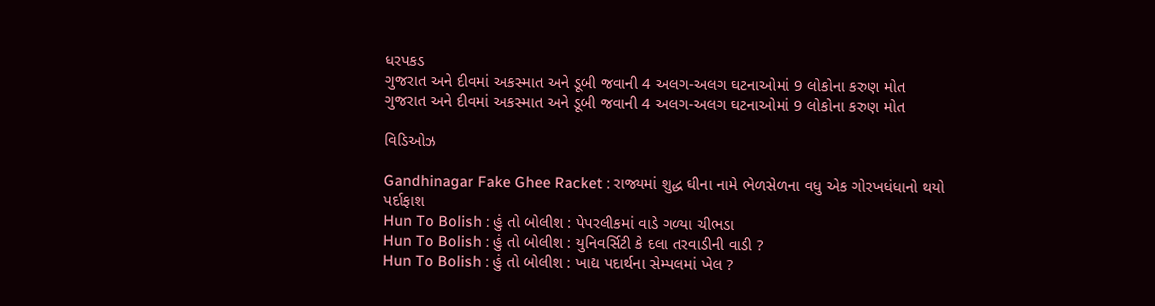ધરપકડ
ગુજરાત અને દીવમાં અકસ્માત અને ડૂબી જવાની 4 અલગ-અલગ ઘટનાઓમાં 9 લોકોના કરુણ મોત
ગુજરાત અને દીવમાં અકસ્માત અને ડૂબી જવાની 4 અલગ-અલગ ઘટનાઓમાં 9 લોકોના કરુણ મોત

વિડિઓઝ

Gandhinagar Fake Ghee Racket : રાજ્યમાં શુદ્ધ ઘીના નામે ભેળસેળના વધુ એક ગોરખધંધાનો થયો પર્દાફાશ
Hun To Bolish : હું તો બોલીશ : પેપરલીકમાં વાડે ગળ્યા ચીભડા
Hun To Bolish : હું તો બોલીશ : યુનિવર્સિટી કે દલા તરવાડીની વાડી ?
Hun To Bolish : હું તો બોલીશ : ખાદ્ય પદાર્થના સેમ્પલમાં ખેલ ?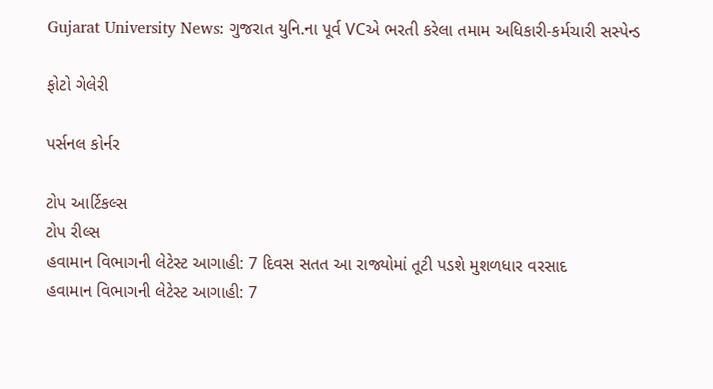Gujarat University News: ગુજરાત યુનિ.ના પૂર્વ VCએ ભરતી કરેલા તમામ અધિકારી-કર્મચારી સસ્પેન્ડ

ફોટો ગેલેરી

પર્સનલ કોર્નર

ટોપ આર્ટિકલ્સ
ટોપ રીલ્સ
હવામાન વિભાગની લેટેસ્ટ આગાહી: 7 દિવસ સતત આ રાજ્યોમાં તૂટી પડશે મુશળધાર વરસાદ
હવામાન વિભાગની લેટેસ્ટ આગાહી: 7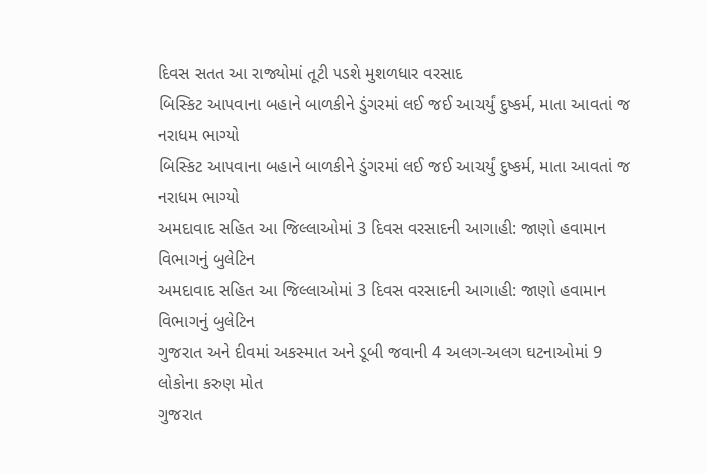દિવસ સતત આ રાજ્યોમાં તૂટી પડશે મુશળધાર વરસાદ
બિસ્કિટ આપવાના બહાને બાળકીને ડુંગરમાં લઈ જઈ આચર્યું દુષ્કર્મ, માતા આવતાં જ નરાધમ ભાગ્યો
બિસ્કિટ આપવાના બહાને બાળકીને ડુંગરમાં લઈ જઈ આચર્યું દુષ્કર્મ, માતા આવતાં જ નરાધમ ભાગ્યો
અમદાવાદ સહિત આ જિલ્લાઓમાં 3 દિવસ વરસાદની આગાહી: જાણો હવામાન વિભાગનું બુલેટિન
અમદાવાદ સહિત આ જિલ્લાઓમાં 3 દિવસ વરસાદની આગાહી: જાણો હવામાન વિભાગનું બુલેટિન
ગુજરાત અને દીવમાં અકસ્માત અને ડૂબી જવાની 4 અલગ-અલગ ઘટનાઓમાં 9 લોકોના કરુણ મોત
ગુજરાત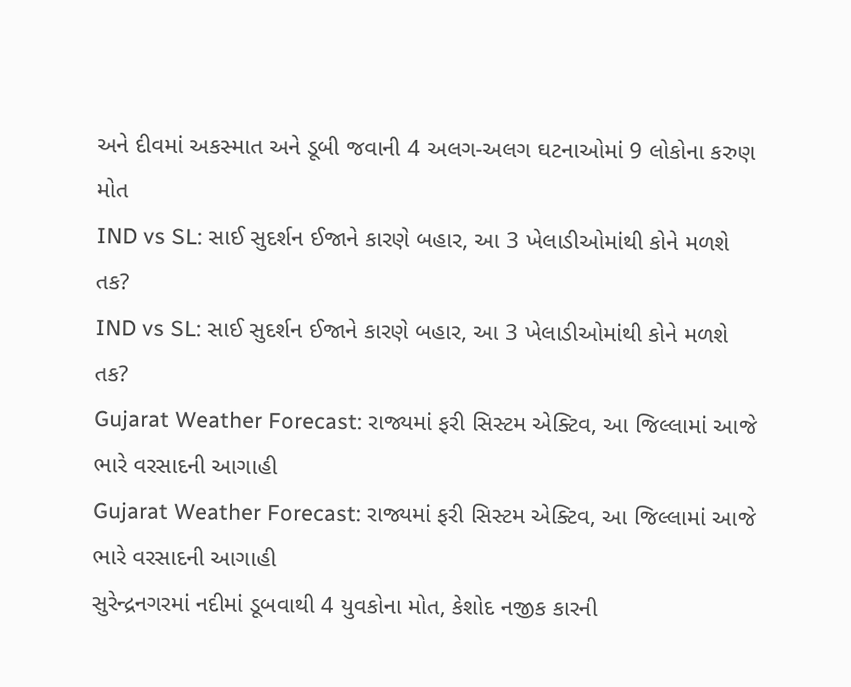અને દીવમાં અકસ્માત અને ડૂબી જવાની 4 અલગ-અલગ ઘટનાઓમાં 9 લોકોના કરુણ મોત
IND vs SL: સાઈ સુદર્શન ઈજાને કારણે બહાર, આ 3 ખેલાડીઓમાંથી કોને મળશે તક?
IND vs SL: સાઈ સુદર્શન ઈજાને કારણે બહાર, આ 3 ખેલાડીઓમાંથી કોને મળશે તક?
Gujarat Weather Forecast: રાજ્યમાં ફરી સિસ્ટમ એક્ટિવ, આ જિલ્લામાં આજે ભારે વરસાદની આગાહી
Gujarat Weather Forecast: રાજ્યમાં ફરી સિસ્ટમ એક્ટિવ, આ જિલ્લામાં આજે ભારે વરસાદની આગાહી
સુરેન્દ્રનગરમાં નદીમાં ડૂબવાથી 4 યુવકોના મોત, કેશોદ નજીક કારની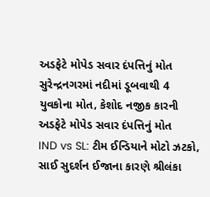અડફેટે મોપેડ સવાર દંપત્તિનું મોત
સુરેન્દ્રનગરમાં નદીમાં ડૂબવાથી 4 યુવકોના મોત, કેશોદ નજીક કારની અડફેટે મોપેડ સવાર દંપત્તિનું મોત
IND vs SL: ટીમ ઈન્ડિયાને મોટો ઝટકો, સાઈ સુદર્શન ઈજાના કારણે શ્રીલંકા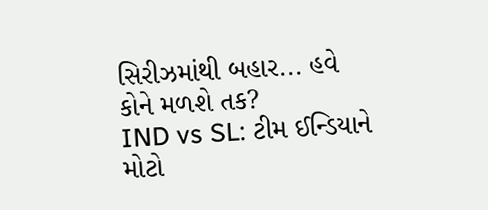સિરીઝમાંથી બહાર... હવે કોને મળશે તક?
IND vs SL: ટીમ ઈન્ડિયાને મોટો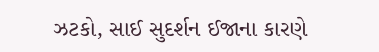ઝટકો, સાઈ સુદર્શન ઈજાના કારણે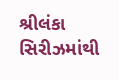શ્રીલંકા સિરીઝમાંથી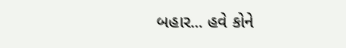બહાર... હવે કોને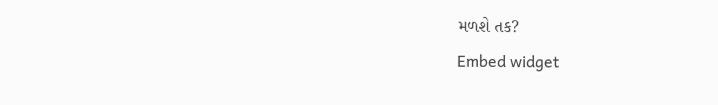મળશે તક?
Embed widget